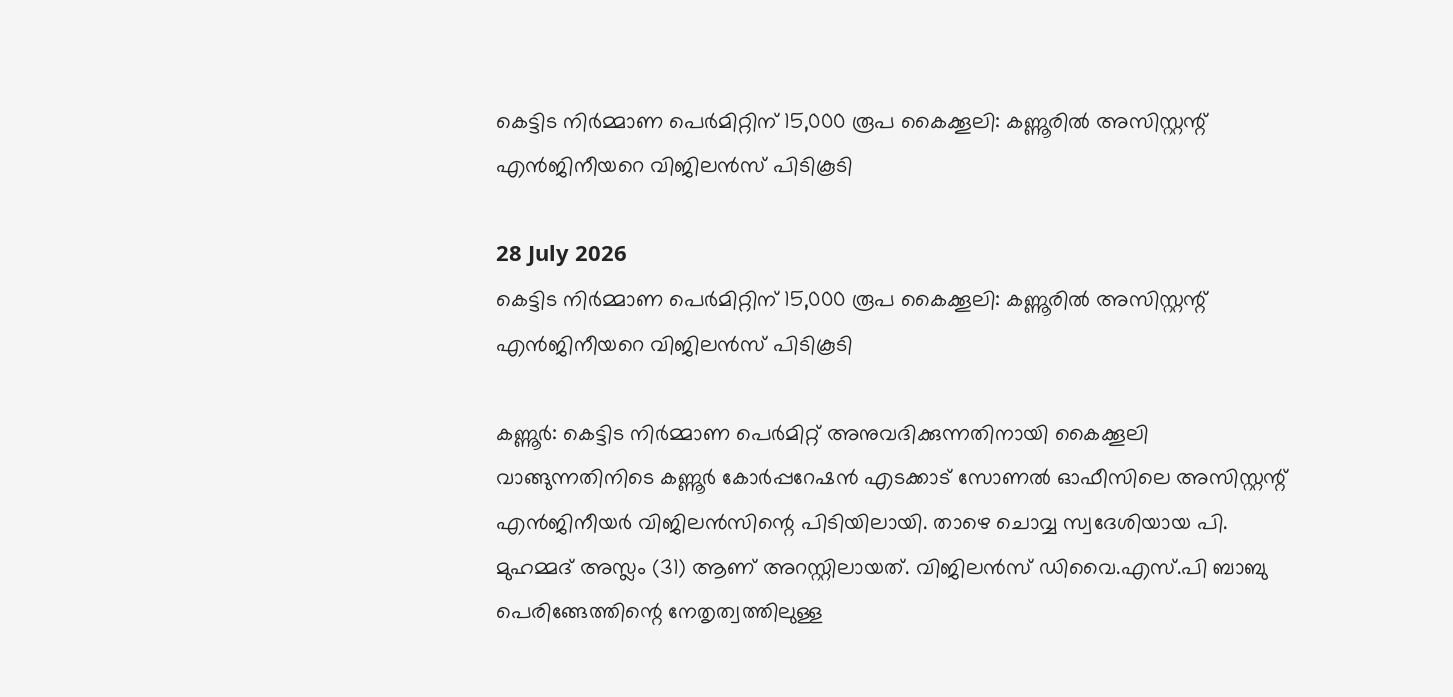കെട്ടിട നിർമ്മാണ പെർമിറ്റിന് 15,000 രൂപ കൈക്കൂലി: കണ്ണൂരിൽ അസിസ്റ്റന്റ് എൻജിനീയറെ വിജിലൻസ് പിടികൂടി

28 July 2026
കെട്ടിട നിർമ്മാണ പെർമിറ്റിന് 15,000 രൂപ കൈക്കൂലി: കണ്ണൂരിൽ അസിസ്റ്റന്റ് എൻജിനീയറെ വിജിലൻസ് പിടികൂടി

കണ്ണൂർ: കെട്ടിട നിർമ്മാണ പെർമിറ്റ് അനുവദിക്കുന്നതിനായി കൈക്കൂലി വാങ്ങുന്നതിനിടെ കണ്ണൂർ കോർപ്പറേഷൻ എടക്കാട് സോണൽ ഓഫീസിലെ അസിസ്റ്റന്റ് എൻജിനീയർ വിജിലൻസിന്റെ പിടിയിലായി. താഴെ ചൊവ്വ സ്വദേശിയായ പി. മുഹമ്മദ് അസ്ലം (31) ആണ് അറസ്റ്റിലായത്. വിജിലൻസ് ഡിവൈ.എസ്.പി ബാബു പെരിങ്ങേത്തിന്റെ നേതൃത്വത്തിലുള്ള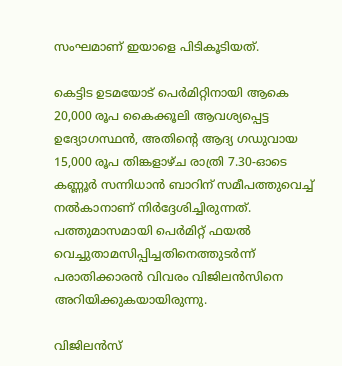സംഘമാണ് ഇയാളെ പിടികൂടിയത്.

കെട്ടിട ഉടമയോട് പെർമിറ്റിനായി ആകെ 20,000 രൂപ കൈക്കൂലി ആവശ്യപ്പെട്ട ഉദ്യോഗസ്ഥൻ, അതിന്റെ ആദ്യ ഗഡുവായ 15,000 രൂപ തിങ്കളാഴ്ച രാത്രി 7.30-ഓടെ കണ്ണൂർ സന്നിധാൻ ബാറിന് സമീപത്തുവെച്ച് നൽകാനാണ് നിർദ്ദേശിച്ചിരുന്നത്. പത്തുമാസമായി പെർമിറ്റ് ഫയൽ വെച്ചുതാമസിപ്പിച്ചതിനെത്തുടർന്ന് പരാതിക്കാരൻ വിവരം വിജിലൻസിനെ അറിയിക്കുകയായിരുന്നു.

വിജിലൻസ്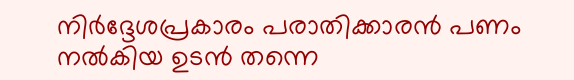നിർദ്ദേശപ്രകാരം പരാതിക്കാരൻ പണം നൽകിയ ഉടൻ തന്നെ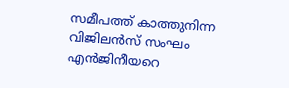സമീപത്ത് കാത്തുനിന്ന വിജിലൻസ് സംഘം എൻജിനീയറെ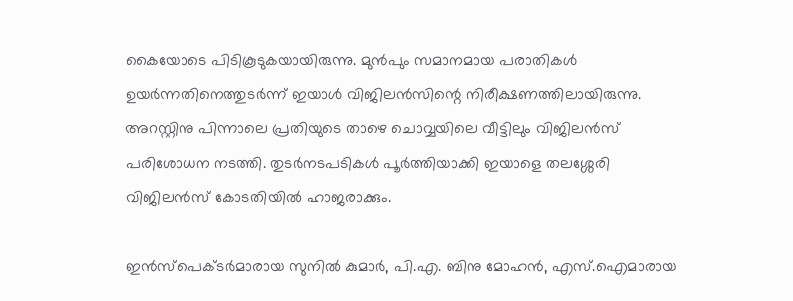കൈയോടെ പിടികൂടുകയായിരുന്നു. മുൻപും സമാനമായ പരാതികൾ ഉയർന്നതിനെത്തുടർന്ന് ഇയാൾ വിജിലൻസിന്റെ നിരീക്ഷണത്തിലായിരുന്നു. അറസ്റ്റിനു പിന്നാലെ പ്രതിയുടെ താഴെ ചൊവ്വയിലെ വീട്ടിലും വിജിലൻസ് പരിശോധന നടത്തി. തുടർനടപടികൾ പൂർത്തിയാക്കി ഇയാളെ തലശ്ശേരി വിജിലൻസ് കോടതിയിൽ ഹാജരാക്കും.

ഇൻസ്പെക്ടർമാരായ സുനിൽ കുമാർ, പി.എ. ബിനു മോഹൻ, എസ്.ഐമാരായ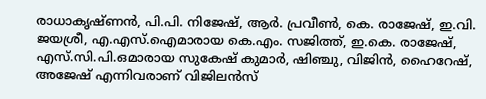രാധാകൃഷ്ണൻ, പി.പി. നിജേഷ്, ആർ. പ്രവീൺ, കെ. രാജേഷ്, ഇ.വി. ജയശ്രീ, എ.എസ്.ഐമാരായ കെ.എം. സജിത്ത്, ഇ.കെ. രാജേഷ്, എസ്.സി.പി.ഒമാരായ സുകേഷ് കുമാർ, ഷിഞ്ചു, വിജിൻ, ഹൈറേഷ്, അജേഷ് എന്നിവരാണ് വിജിലൻസ്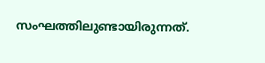സംഘത്തിലുണ്ടായിരുന്നത്.